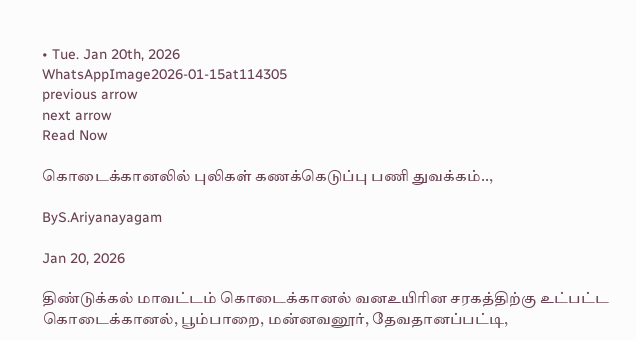• Tue. Jan 20th, 2026
WhatsAppImage2026-01-15at114305
previous arrow
next arrow
Read Now

கொடைக்கானலில் புலிகள் கணக்கெடுப்பு பணி துவக்கம்..,

ByS.Ariyanayagam

Jan 20, 2026

திண்டுக்கல் மாவட்டம் கொடைக்கானல் வனஉயிரின சரகத்திற்கு உட்பட்ட கொடைக்கானல், பூம்பாறை, மன்னவனூர், தேவதானப்பட்டி,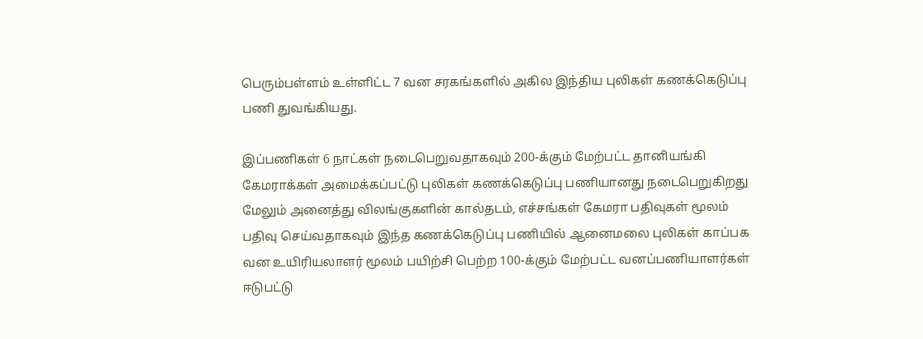பெரும்பள்ளம் உள்ளிட்ட 7 வன சரகங்களில் அகில இந்திய புலிகள் கணக்கெடுப்பு பணி துவங்கியது.

இப்பணிகள் 6 நாட்கள் நடைபெறுவதாகவும் 200-க்கும் மேற்பட்ட தானியங்கி கேமராக்கள் அமைக்கப்பட்டு புலிகள் கணக்கெடுப்பு பணியானது நடைபெறுகிறது மேலும் அனைத்து விலங்குகளின் கால்தடம், எச்சங்கள் கேமரா பதிவுகள் மூலம் பதிவு செய்வதாகவும் இந்த கணக்கெடுப்பு பணியில் ஆனைமலை புலிகள் காப்பக வன உயிரியலாளர் மூலம் பயிற்சி பெற்ற 100-க்கும் மேற்பட்ட வனப்பணியாளர்கள் ஈடுபட்டு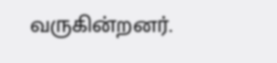வருகின்றனர்.